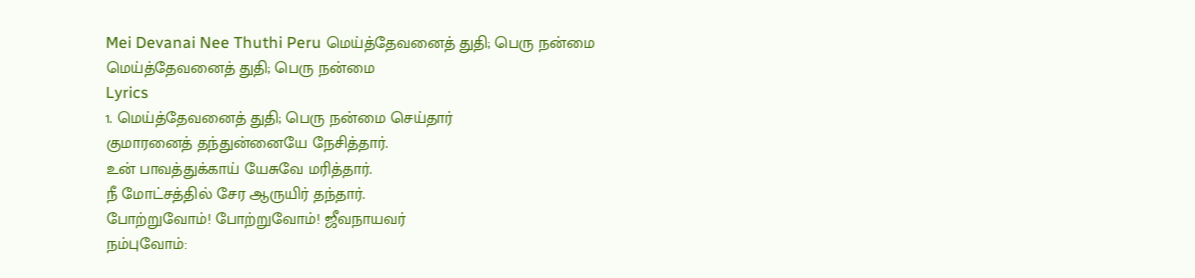Mei Devanai Nee Thuthi Peru மெய்த்தேவனைத் துதி; பெரு நன்மை
மெய்த்தேவனைத் துதி; பெரு நன்மை
Lyrics
1. மெய்த்தேவனைத் துதி; பெரு நன்மை செய்தார்
குமாரனைத் தந்துன்னையே நேசித்தார்.
உன் பாவத்துக்காய் யேசுவே மரித்தார்.
நீ மோட்சத்தில் சேர ஆருயிர் தந்தார்.
போற்றுவோம்! போற்றுவோம்! ஜீவநாயவர்
நம்புவோம்: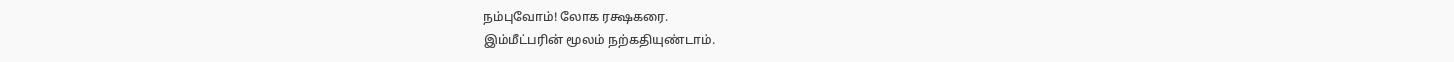நம்புவோம்! லோக ரக்ஷகரை.
இம்மீட்பரின் மூலம் நற்கதியுண்டாம்.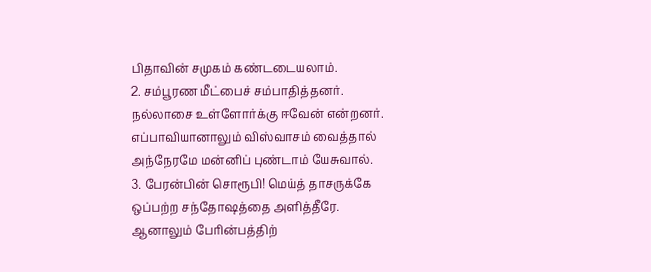பிதாவின் சமுகம் கண்டடையலாம்.
2. சம்பூரண மீட்பைச் சம்பாதித்தனர்.
நல்லாசை உள்ளோர்க்கு ஈவேன் என்றனர்.
எப்பாவியானாலும் விஸ்வாசம் வைத்தால்
அந்நேரமே மன்னிப் புண்டாம் யேசுவால்.
3. பேரன்பின் சொரூபி! மெய்த் தாசருக்கே
ஒப்பற்ற சந்தோஷத்தை அளித்தீரே.
ஆனாலும் பேரின்பத்திற்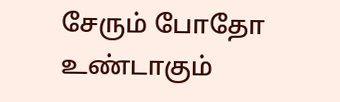சேரும் போதோ
உண்டாகும்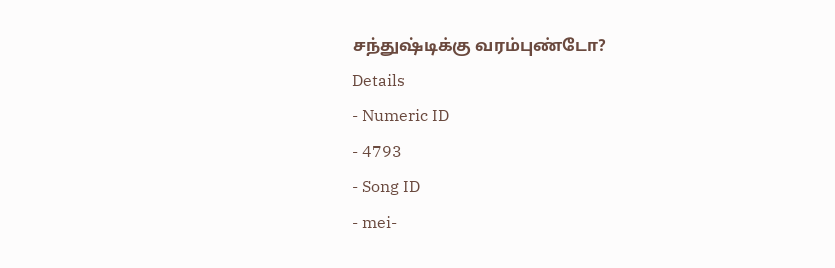சந்துஷ்டிக்கு வரம்புண்டோ?
Details
- Numeric ID
- 4793
- Song ID
- mei-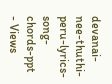devanai-nee-thuthi-peru-lyrics-song-chords-ppt
- Views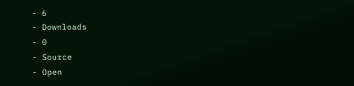- 6
- Downloads
- 0
- Source
- Open